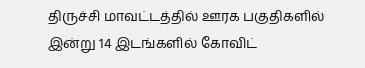திருச்சி மாவட்டத்தில் ஊரக பகுதிகளில் இன்று 14 இடங்களில் கோவிட்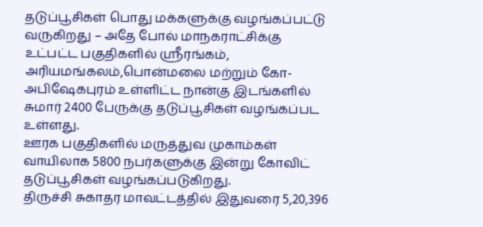தடுப்பூசிகள் பொது மக்களுக்கு வழங்கப்பட்டு வருகிறது – அதே போல் மாநகராட்சிக்கு உட்பட்ட பகுதிகளில் ஸ்ரீரங்கம், அரியமங்கலம்,பொன்மலை மற்றும் கோ- அபிஷேகபுரம் உள்ளிட்ட நான்கு இடங்களில் சுமார் 2400 பேருக்கு தடுப்பூசிகள் வழங்கப்பட உள்ளது.
ஊரக பகுதிகளில் மருத்துவ முகாம்கள் வாயிலாக 5800 நபர்களுக்கு இன்று கோவிட் தடுப்பூசிகள் வழங்கப்படுகிறது.
திருச்சி சுகாதர மாவட்டத்தில் இதுவரை 5,20,396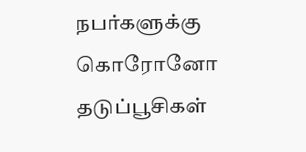நபர்களுக்கு கொரோனோ தடுப்பூசிகள்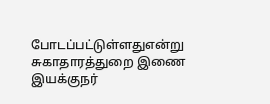போடப்பட்டுள்ளதுஎன்று சுகாதாரத்துறை இணை இயக்குநர்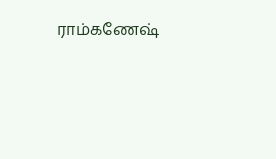ராம்கணேஷ்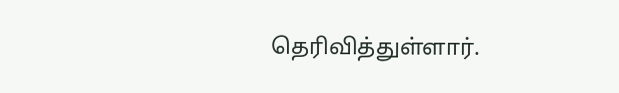தெரிவித்துள்ளார்.